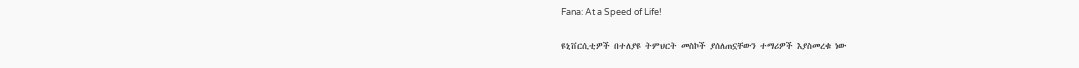Fana: At a Speed of Life!

ዩኒቨርሲቲዎች በተለያዩ ትምህርት መስኮች ያሰለጠኗቸውን ተማሪዎች እያስመረቁ ነው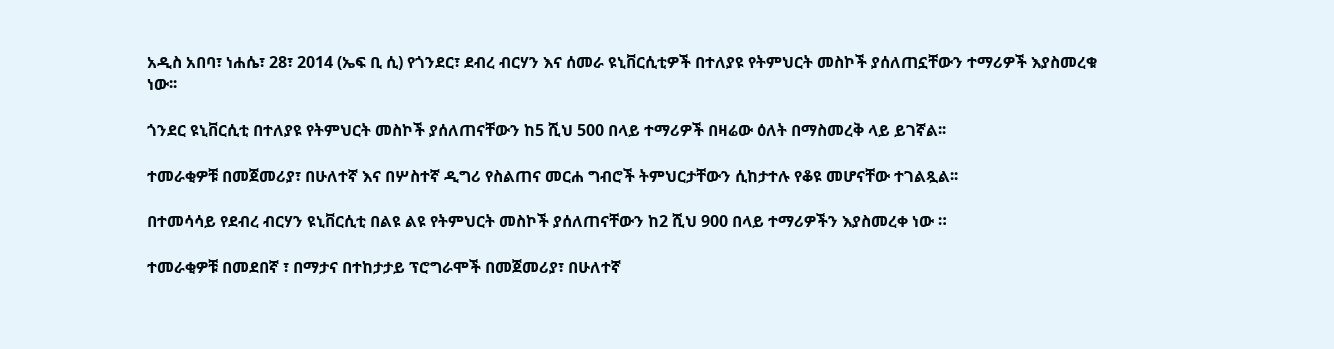አዲስ አበባ፣ ነሐሴ፣ 28፣ 2014 (ኤፍ ቢ ሲ) የጎንደር፣ ደብረ ብርሃን እና ሰመራ ዩኒቨርሲቲዎች በተለያዩ የትምህርት መስኮች ያሰለጠኗቸውን ተማሪዎች እያስመረቁ ነው፡፡

ጎንደር ዩኒቨርሲቲ በተለያዩ የትምህርት መስኮች ያሰለጠናቸውን ከ5 ሺህ 500 በላይ ተማሪዎች በዛሬው ዕለት በማስመረቅ ላይ ይገኛል፡፡

ተመራቂዎቹ በመጀመሪያ፣ በሁለተኛ እና በሦስተኛ ዲግሪ የስልጠና መርሐ ግብሮች ትምህርታቸውን ሲከታተሉ የቆዩ መሆናቸው ተገልጿል፡፡

በተመሳሳይ የደብረ ብርሃን ዩኒቨርሲቲ በልዩ ልዩ የትምህርት መስኮች ያሰለጠናቸውን ከ2 ሺህ 900 በላይ ተማሪዎችን እያስመረቀ ነው ።

ተመራቂዎቹ በመደበኛ ፣ በማታና በተከታታይ ፕሮግራሞች በመጀመሪያ፣ በሁለተኛ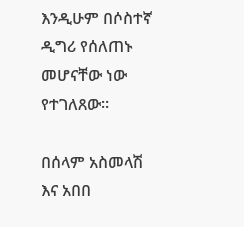እንዲሁም በሶስተኛ ዲግሪ የሰለጠኑ መሆናቸው ነው የተገለጸው፡፡

በሰላም አስመላሽ እና አበበ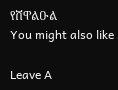የሸዋልዑል
You might also like

Leave A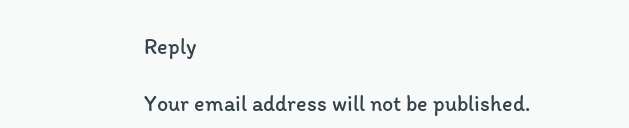Reply

Your email address will not be published.